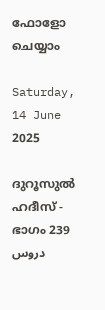ഫോളോ ചെയ്യാം

Saturday, 14 June 2025

ദുറൂസുല്‍ ഹദീസ് - ഭാഗം 239 دروس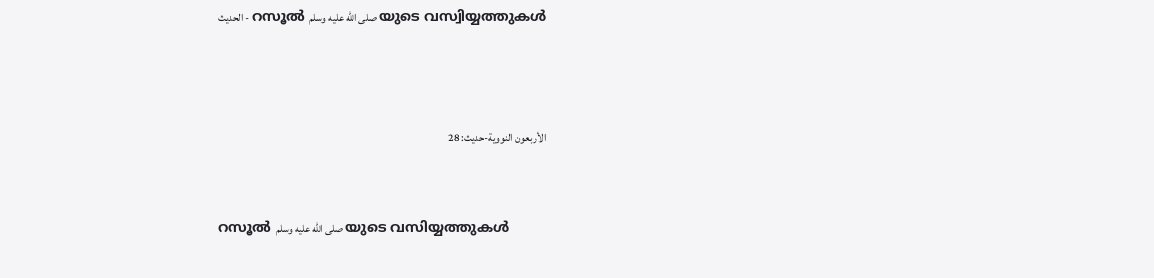الحديث - റസൂല്‍ صلى الله عليه وسلم യുടെ വസ്വിയ്യത്തുകള്‍



الأربعون النووية-حديث: 28


റസൂല്‍ صلى الله عليه وسلم യുടെ വസിയ്യത്തുകള്‍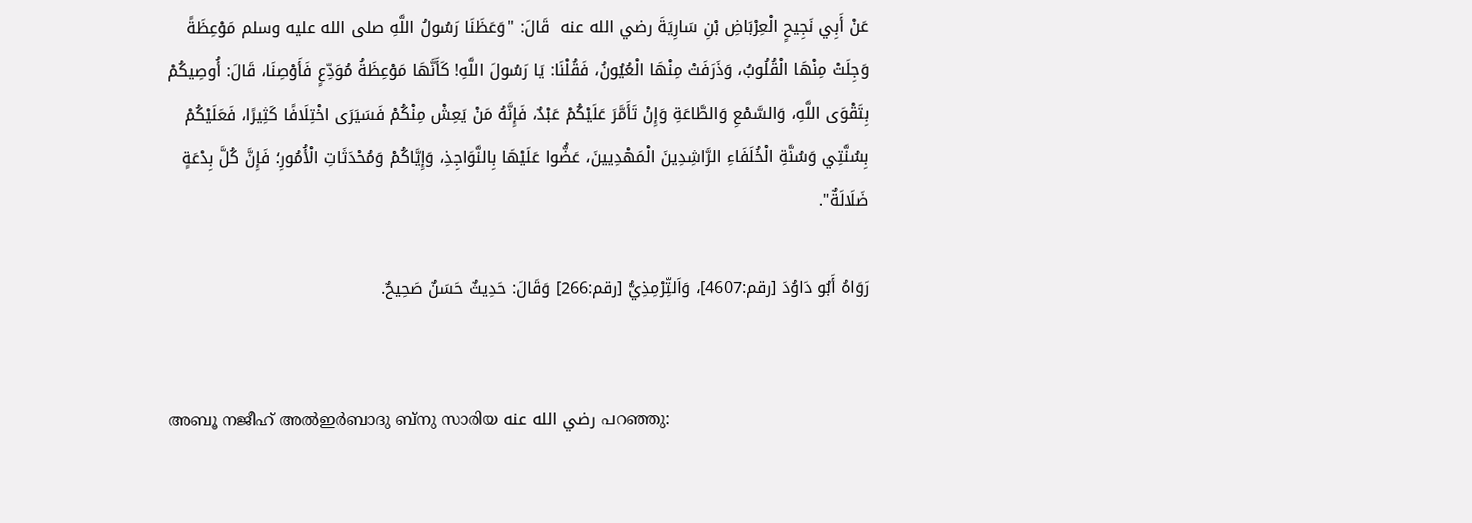عَنْ أَبِي نَجِيحٍ الْعِرْبَاضِ بْنِ سَارِيَةَ رضي الله عنه  قَالَ: "وَعَظَنَا رَسُولُ اللَّهِ صلى الله عليه وسلم مَوْعِظَةً وَجِلَتْ مِنْهَا الْقُلُوبُ، وَذَرَفَتْ مِنْهَا الْعُيُونُ، فَقُلْنَا: يَا رَسُولَ اللَّهِ! كَأَنَّهَا مَوْعِظَةُ مُوَدِّعٍ فَأَوْصِنَا، قَالَ: أُوصِيكُمْ بِتَقْوَى اللَّهِ، وَالسَّمْعِ وَالطَّاعَةِ وَإِنْ تَأَمَّرَ عَلَيْكُمْ عَبْدٌ، فَإِنَّهُ مَنْ يَعِشْ مِنْكُمْ فَسَيَرَى اخْتِلَافًا كَثِيرًا، فَعَلَيْكُمْ بِسُنَّتِي وَسُنَّةِ الْخُلَفَاءِ الرَّاشِدِينَ الْمَهْدِيينَ، عَضُّوا عَلَيْهَا بِالنَّوَاجِذِ، وَإِيَّاكُمْ وَمُحْدَثَاتِ الْأُمُورِ؛ فَإِنَّ كُلَّ بِدْعَةٍ ضَلَالَةٌ".

رَوَاهُ أَبُو دَاوُدَ [رقم:4607]، وَاَلتِّرْمِذِيُّ [رقم:266] وَقَالَ: حَدِيثٌ حَسَنٌ صَحِيحٌ.


അബൂ നജീഹ് അല്‍ഇര്‍ബാദു ബ്നു സാരിയ رضي الله عنه പറഞ്ഞു: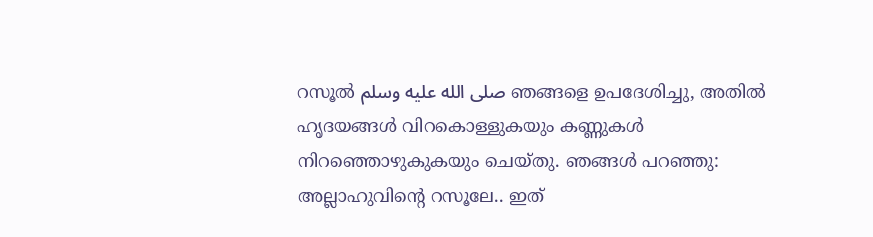റസൂല്‍ صلى الله عليه وسلم ഞങ്ങളെ ഉപദേശിച്ചു, അതില്‍ ഹൃദയങ്ങള്‍ വിറകൊള്ളുകയും കണ്ണുകള്‍ നിറഞ്ഞൊഴുകുകയും ചെയ്തു. ഞങ്ങള്‍ പറഞ്ഞു: അല്ലാഹുവിന്‍റെ റസൂലേ.. ഇത്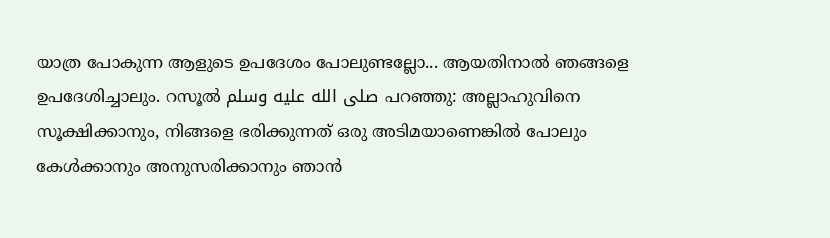യാത്ര പോകുന്ന ആളുടെ ഉപദേശം പോലുണ്ടല്ലോ... ആയതിനാല്‍ ഞങ്ങളെ ഉപദേശിച്ചാലും. റസൂല്‍ صلى الله عليه وسلم പറഞ്ഞു: അല്ലാഹുവിനെ സൂക്ഷിക്കാനും, നിങ്ങളെ ഭരിക്കുന്നത് ഒരു അടിമയാണെങ്കില്‍ പോലും കേള്‍ക്കാനും അനുസരിക്കാനും ഞാന്‍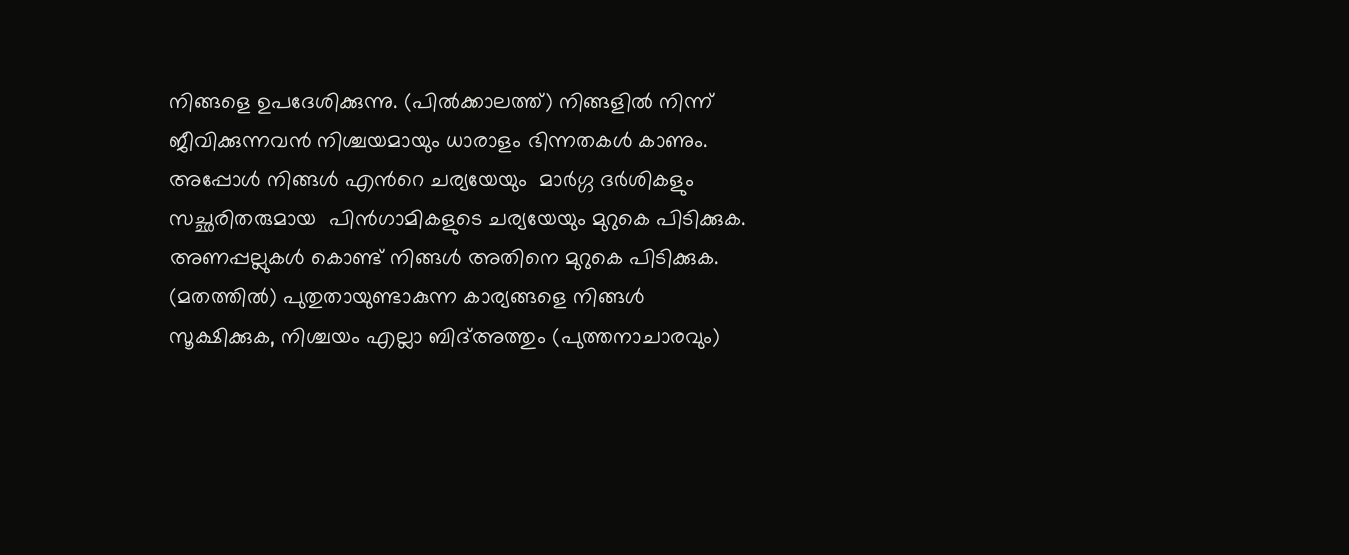നിങ്ങളെ ഉപദേശിക്കുന്നു. (പില്‍ക്കാലത്ത്) നിങ്ങളില്‍ നിന്ന് ജീവിക്കുന്നവന്‍ നിശ്ചയമായും ധാരാളം ഭിന്നതകള്‍ കാണും. അപ്പോള്‍ നിങ്ങള്‍ എന്‍റെ ചര്യയേയും  മാര്‍ഗ്ഗ ദര്‍ശികളും സച്ഛരിതരുമായ  പിന്‍ഗാമികളുടെ ചര്യയേയും മുറുകെ പിടിക്കുക. അണപ്പല്ലുകള്‍ കൊണ്ട് നിങ്ങള്‍ അതിനെ മുറുകെ പിടിക്കുക. (മതത്തില്‍) പുതുതായുണ്ടാകുന്ന കാര്യങ്ങളെ നിങ്ങള്‍ സൂക്ഷിക്കുക, നിശ്ചയം എല്ലാ ബിദ്അത്തും (പുത്തനാചാരവും)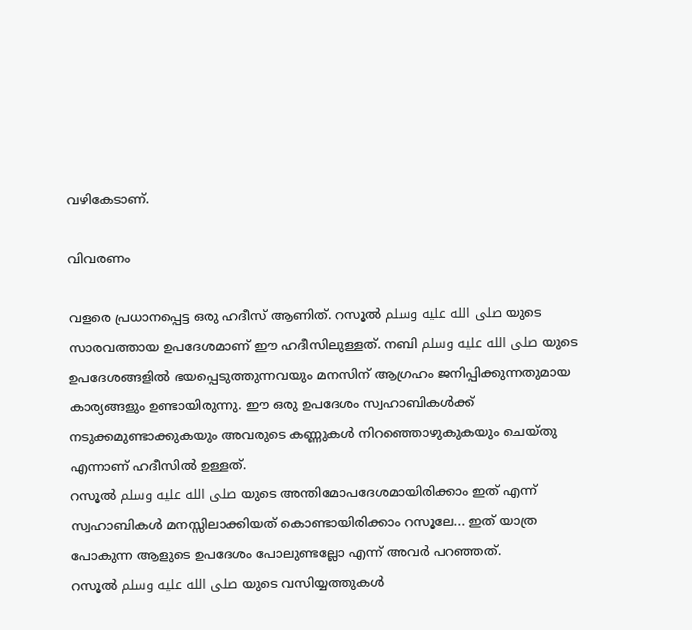വഴികേടാണ്.

വിവരണം

വളരെ പ്രധാനപ്പെട്ട ഒരു ഹദീസ് ആണിത്. റസൂല്‍ صلى الله عليه وسلم യുടെ സാരവത്തായ ഉപദേശമാണ് ഈ ഹദീസിലുള്ളത്. നബി صلى الله عليه وسلم യുടെ ഉപദേശങ്ങളില്‍ ഭയപ്പെടുത്തുന്നവയും മനസിന് ആഗ്രഹം ജനിപ്പിക്കുന്നതുമായ കാര്യങ്ങളും ഉണ്ടായിരുന്നു. ഈ ഒരു ഉപദേശം സ്വഹാബികള്‍ക്ക് നടുക്കമുണ്ടാക്കുകയും അവരുടെ കണ്ണുകള്‍ നിറഞ്ഞൊഴുകുകയും ചെയ്തു എന്നാണ് ഹദീസില്‍ ഉള്ളത്.
റസൂല്‍ صلى الله عليه وسلم യുടെ അന്തിമോപദേശമായിരിക്കാം ഇത് എന്ന് സ്വഹാബികള്‍ മനസ്സിലാക്കിയത് കൊണ്ടായിരിക്കാം റസൂലേ... ഇത് യാത്ര പോകുന്ന ആളുടെ ഉപദേശം പോലുണ്ടല്ലോ എന്ന് അവര്‍ പറഞ്ഞത്.
റസൂല്‍ صلى الله عليه وسلم യുടെ വസിയ്യത്തുകള്‍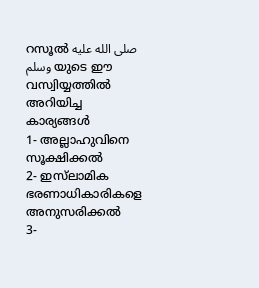റസൂല്‍ صلى الله عليه وسلم യുടെ ഈ വസ്വിയ്യത്തില്‍ അറിയിച്ച കാര്യങ്ങള്‍
1- അല്ലാഹുവിനെ സൂക്ഷിക്കല്‍
2- ഇസ്‌ലാമിക ഭരണാധികാരികളെ അനുസരിക്കല്‍
3-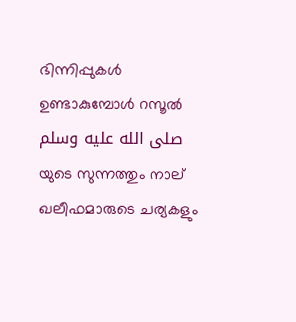ഭിന്നിപ്പുകള്‍ ഉണ്ടാകുമ്പോള്‍ റസൂല്‍ صلى الله عليه وسلم യുടെ സുന്നത്തും നാല് ഖലീഫമാരുടെ ചര്യകളും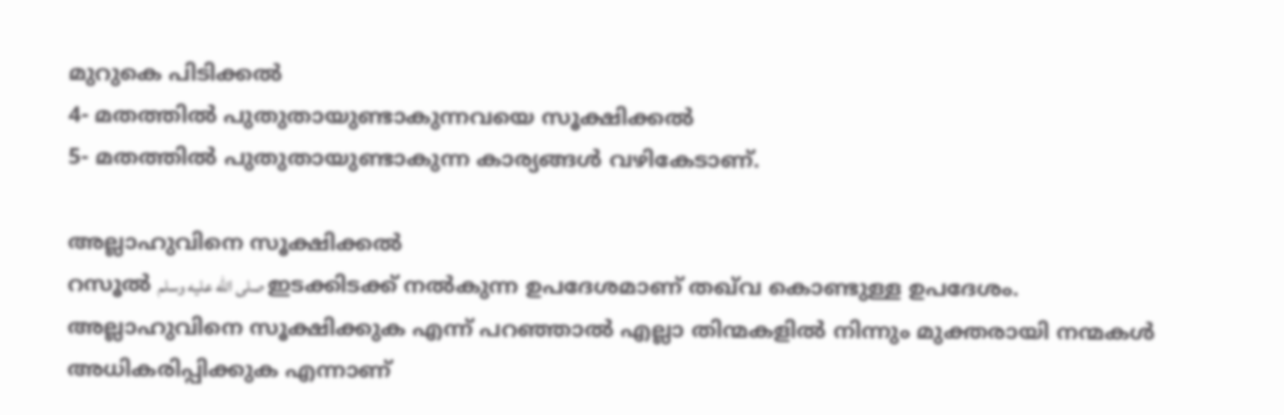മുറുകെ പിടിക്കല്‍
4- മതത്തില്‍ പുതുതായുണ്ടാകുന്നവയെ സൂക്ഷിക്കല്‍
5- മതത്തില്‍ പുതുതായുണ്ടാകുന്ന കാര്യങ്ങള്‍ വഴികേടാണ്.

അല്ലാഹുവിനെ സൂക്ഷിക്കല്‍
റസൂല്‍ صلى الله عليه وسلم ഇടക്കിടക്ക് നല്‍കുന്ന ഉപദേശമാണ് തഖ്‌വ കൊണ്ടുള്ള ഉപദേശം. അല്ലാഹുവിനെ സൂക്ഷിക്കുക എന്ന് പറഞ്ഞാല്‍ എല്ലാ തിന്മകളില്‍ നിന്നും മുക്തരായി നന്മകള്‍ അധികരിപ്പിക്കുക എന്നാണ്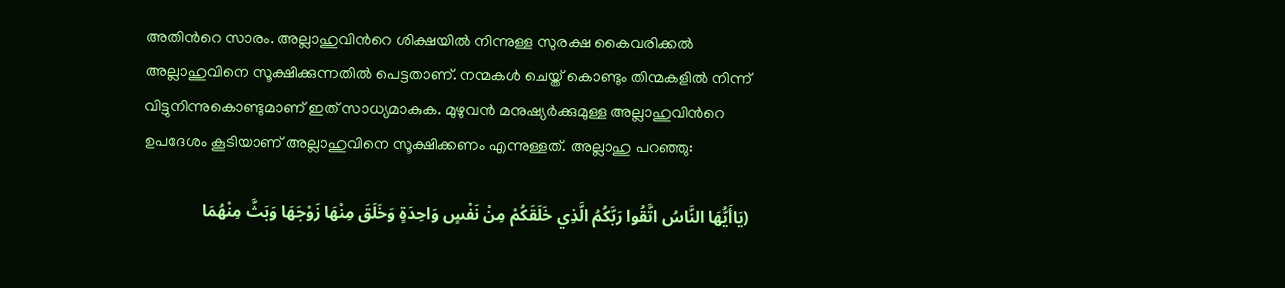അതിന്‍റെ സാരം. അല്ലാഹുവിന്‍റെ ശിക്ഷയില്‍ നിന്നുള്ള സുരക്ഷ കൈവരിക്കല്‍ അല്ലാഹുവിനെ സൂക്ഷിക്കുന്നതില്‍ പെട്ടതാണ്. നന്മകള്‍ ചെയ്ത് കൊണ്ടും തിന്മകളില്‍ നിന്ന് വിട്ടുനിന്നുകൊണ്ടുമാണ് ഇത് സാധ്യമാകുക. മുഴുവന്‍ മനുഷ്യര്‍ക്കുമുള്ള അല്ലാഹുവിന്‍റെ ഉപദേശം കൂടിയാണ് അല്ലാഹുവിനെ സൂക്ഷിക്കണം എന്നുള്ളത്. അല്ലാഹു പറഞ്ഞു:

(يَاأَيُّهَا النَّاسُ اتَّقُوا رَبَّكُمُ الَّذِي خَلَقَكُمْ مِنْ نَفْسٍ وَاحِدَةٍ وَخَلَقَ مِنْهَا زَوْجَهَا وَبَثَّ مِنْهُمَا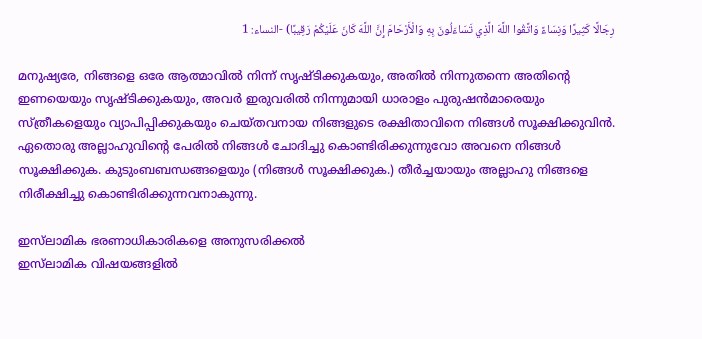رِجَالًا كَثِيرًا وَنِسَاءً وَاتَّقُوا اللَّهَ الَّذِي تَسَاءَلُونَ بِهِ وَالْأَرْحَامَ إِنَّ اللَّهَ كَانَ عَلَيْكُمْ رَقِيبًا) -النساء: 1

മനുഷ്യരേ, നിങ്ങളെ ഒരേ ആത്മാവിൽ നിന്ന് സൃഷ്ടിക്കുകയും, അതിൽ നിന്നുതന്നെ അതിന്‍റെ ഇണയെയും സൃഷ്ടിക്കുകയും, അവർ ഇരുവരിൽ നിന്നുമായി ധാരാളം പുരുഷൻമാരെയും സ്ത്രീകളെയും വ്യാപിപ്പിക്കുകയും ചെയ്തവനായ നിങ്ങളുടെ രക്ഷിതാവിനെ നിങ്ങൾ സൂക്ഷിക്കുവിൻ. ഏതൊരു അല്ലാഹുവിന്‍റെ പേരിൽ നിങ്ങൾ ചോദിച്ചു കൊണ്ടിരിക്കുന്നുവോ അവനെ നിങ്ങൾ സൂക്ഷിക്കുക. കുടുംബബന്ധങ്ങളെയും (നിങ്ങൾ സൂക്ഷിക്കുക.) തീർച്ചയായും അല്ലാഹു നിങ്ങളെ നിരീക്ഷിച്ചു കൊണ്ടിരിക്കുന്നവനാകുന്നു.

ഇസ്‌ലാമിക ഭരണാധികാരികളെ അനുസരിക്കല്‍
ഇസ്‌ലാമിക വിഷയങ്ങളില്‍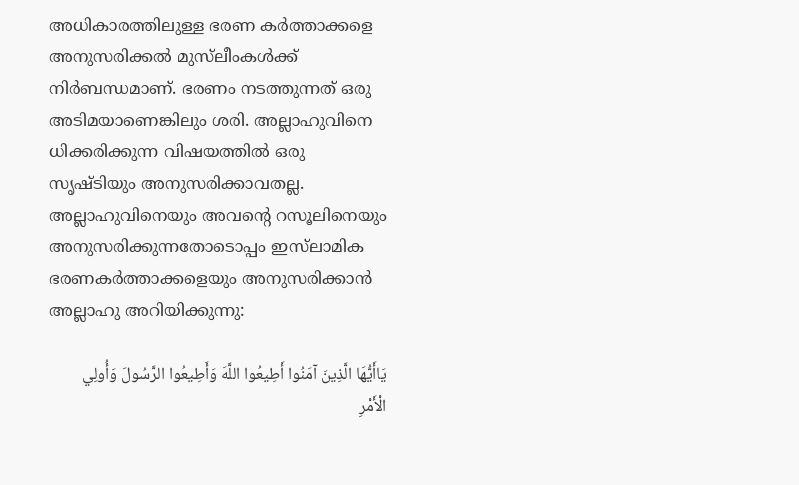അധികാരത്തിലുള്ള ഭരണ കര്‍ത്താക്കളെ അനുസരിക്കല്‍ മുസ്‌ലീംകള്‍ക്ക് നിര്‍ബന്ധമാണ്‌. ഭരണം നടത്തുന്നത് ഒരു അടിമയാണെങ്കിലും ശരി. അല്ലാഹുവിനെ ധിക്കരിക്കുന്ന വിഷയത്തില്‍ ഒരു സൃഷ്ടിയും അനുസരിക്കാവതല്ല. അല്ലാഹുവിനെയും അവന്‍റെ റസൂലിനെയും അനുസരിക്കുന്നതോടൊപ്പം ഇസ്‌ലാമിക ഭരണകര്‍ത്താക്കളെയും അനുസരിക്കാന്‍ അല്ലാഹു അറിയിക്കുന്നു:

يَاأَيُّهَا الَّذِينَ آمَنُوا أَطِيعُوا اللَّهَ وَأَطِيعُوا الرَّسُولَ وَأُولِي الْأَمْرِ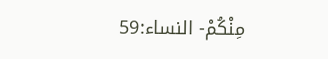مِنْكُمْ- النساء:59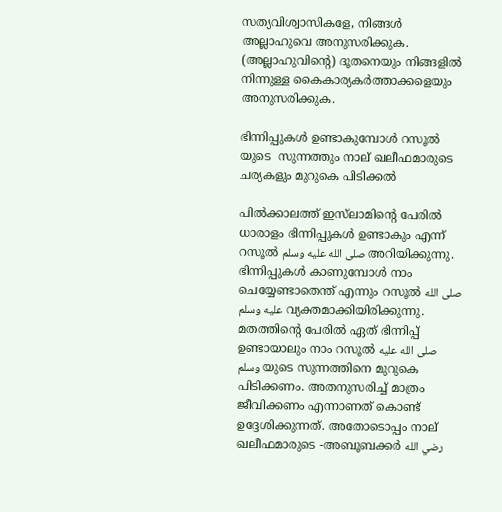സത്യവിശ്വാസികളേ, നിങ്ങൾ അല്ലാഹുവെ അനുസരിക്കുക. (അല്ലാഹുവിന്‍റെ) ദൂതനെയും നിങ്ങളിൽ നിന്നുള്ള കൈകാര്യകർത്താക്കളെയും അനുസരിക്കുക.

ഭിന്നിപ്പുകള്‍ ഉണ്ടാകുമ്പോള്‍ റസൂല്‍  യുടെ  സുന്നത്തും നാല് ഖലീഫമാരുടെ ചര്യകളും മുറുകെ പിടിക്കല്‍

പില്‍ക്കാലത്ത് ഇസ്‌ലാമിന്‍റെ പേരില്‍ ധാരാളം ഭിന്നിപ്പുകള്‍ ഉണ്ടാകും എന്ന് റസൂല്‍ صلى الله عليه وسلم അറിയിക്കുന്നു. ഭിന്നിപ്പുകള്‍ കാണുമ്പോള്‍ നാം ചെയ്യേണ്ടാതെന്ത് എന്നും റസൂല്‍ صلى الله عليه وسلم വ്യക്തമാക്കിയിരിക്കുന്നു.
മതത്തിന്‍റെ പേരില്‍ ഏത് ഭിന്നിപ്പ് ഉണ്ടായാലും നാം റസൂല്‍ صلى الله عليه وسلم യുടെ സുന്നത്തിനെ മുറുകെ പിടിക്കണം. അതനുസരിച്ച് മാത്രം ജീവിക്കണം എന്നാണത് കൊണ്ട് ഉദ്ദേശിക്കുന്നത്. അതോടൊപ്പം നാല് ഖലീഫമാരുടെ -അബൂബക്കര്‍ رضي الله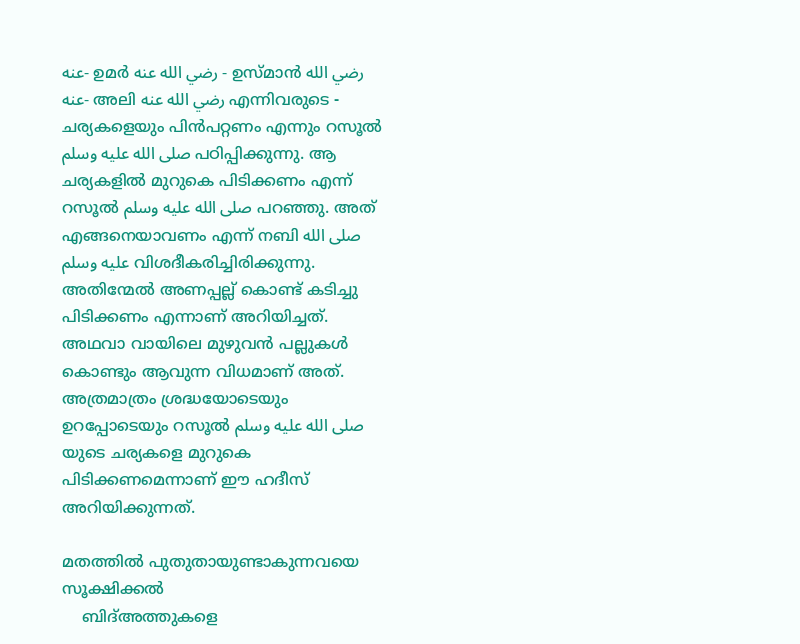عنه- ഉമര്‍ رضي الله عنه - ഉസ്മാന്‍ رضي الله عنه- അലി رضي الله عنه എന്നിവരുടെ - ചര്യകളെയും പിന്‍പറ്റണം എന്നും റസൂല്‍ صلى الله عليه وسلم പഠിപ്പിക്കുന്നു. ആ ചര്യകളില്‍ മുറുകെ പിടിക്കണം എന്ന് റസൂല്‍ صلى الله عليه وسلم പറഞ്ഞു. അത് എങ്ങനെയാവണം എന്ന് നബി صلى الله عليه وسلم വിശദീകരിച്ചിരിക്കുന്നു. അതിന്മേല്‍ അണപ്പല്ല് കൊണ്ട് കടിച്ചു പിടിക്കണം എന്നാണ് അറിയിച്ചത്. അഥവാ വായിലെ മുഴുവന്‍ പല്ലുകള്‍ കൊണ്ടും ആവുന്ന വിധമാണ് അത്. അത്രമാത്രം ശ്രദ്ധയോടെയും ഉറപ്പോടെയും റസൂല്‍ صلى الله عليه وسلم യുടെ ചര്യകളെ മുറുകെ പിടിക്കണമെന്നാണ് ഈ ഹദീസ് അറിയിക്കുന്നത്.

മതത്തില്‍ പുതുതായുണ്ടാകുന്നവയെ സൂക്ഷിക്കല്‍
    ബിദ്അത്തുകളെ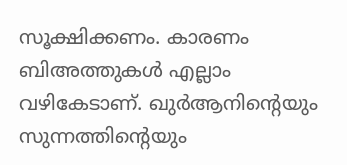സൂക്ഷിക്കണം. കാരണം ബിഅത്തുകള്‍ എല്ലാം വഴികേടാണ്. ഖുര്‍ആനിന്‍റെയും സുന്നത്തിന്‍റെയും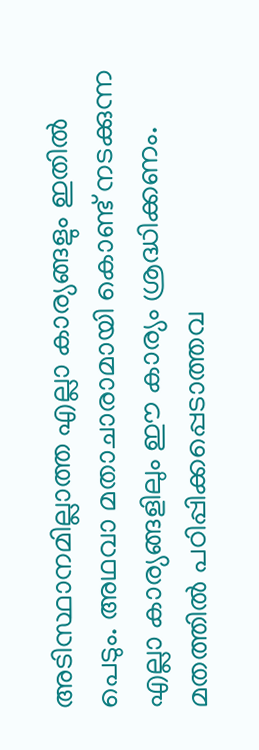അടിസ്ഥാനമില്ലാത്ത എല്ലാ കാര്യങ്ങളും ഇതില്‍ പെടും. അഥവാ മതാചാരാമായി കൊണ്ട് നടക്കുന്ന എല്ലാ കാര്യങ്ങളിലും ഈ കാര്യം ശ്രദ്ധിക്കണം. മതത്തില്‍ പഠിപ്പിക്കപ്പെടാത്തവ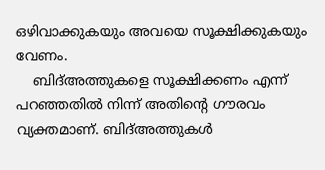ഒഴിവാക്കുകയും അവയെ സൂക്ഷിക്കുകയും വേണം.
    ബിദ്അത്തുകളെ സൂക്ഷിക്കണം എന്ന് പറഞ്ഞതില്‍ നിന്ന് അതിന്‍റെ ഗൗരവം വ്യക്തമാണ്. ബിദ്അത്തുകള്‍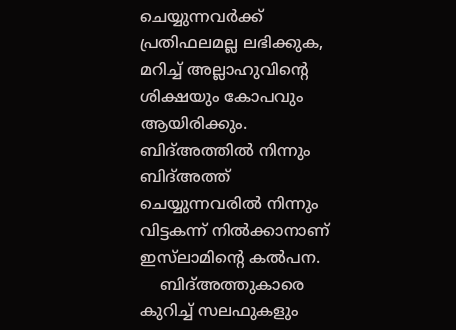ചെയ്യുന്നവര്‍ക്ക് പ്രതിഫലമല്ല ലഭിക്കുക, മറിച്ച് അല്ലാഹുവിന്‍റെ ശിക്ഷയും കോപവും ആയിരിക്കും. ബിദ്അത്തില്‍ നിന്നും ബിദ്അത്ത് ചെയ്യുന്നവരില്‍ നിന്നും വിട്ടകന്ന് നില്‍ക്കാനാണ് ഇസ്‌ലാമിന്‍റെ കല്‍പന.
    ബിദ്അത്തുകാരെ കുറിച്ച് സലഫുകളും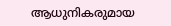ആധുനികരുമായ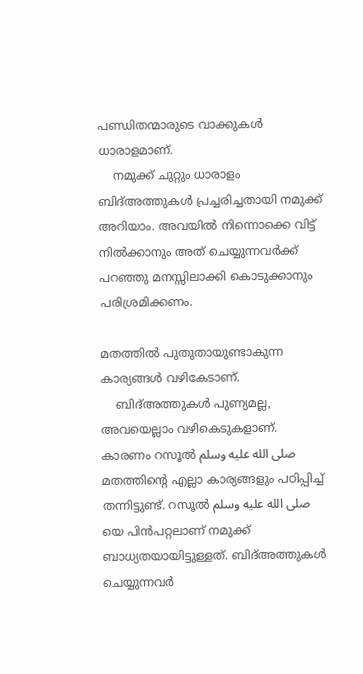പണ്ഡിതന്മാരുടെ വാക്കുകള്‍ ധാരാളമാണ്.
    നമുക്ക് ചുറ്റും ധാരാളം ബിദ്അത്തുകള്‍ പ്രച്ചരിച്ചതായി നമുക്ക് അറിയാം. അവയില്‍ നിന്നൊക്കെ വിട്ട് നില്‍ക്കാനും അത് ചെയ്യുന്നവര്‍ക്ക് പറഞ്ഞു മനസ്സിലാക്കി കൊടുക്കാനും പരിശ്രമിക്കണം.

മതത്തില്‍ പുതുതായുണ്ടാകുന്ന കാര്യങ്ങള്‍ വഴികേടാണ്.
    ബിദ്അത്തുകള്‍ പുണ്യമല്ല, അവയെല്ലാം വഴികെടുകളാണ്. കാരണം റസൂല്‍ صلى الله عليه وسلم മതത്തിന്‍റെ എല്ലാ കാര്യങ്ങളും പഠിപ്പിച്ച് തന്നിട്ടുണ്ട്. റസൂല്‍ صلى الله عليه وسلم യെ പിന്‍പറ്റലാണ് നമുക്ക് ബാധ്യതയായിട്ടുള്ളത്. ബിദ്അത്തുകള്‍ ചെയ്യുന്നവര്‍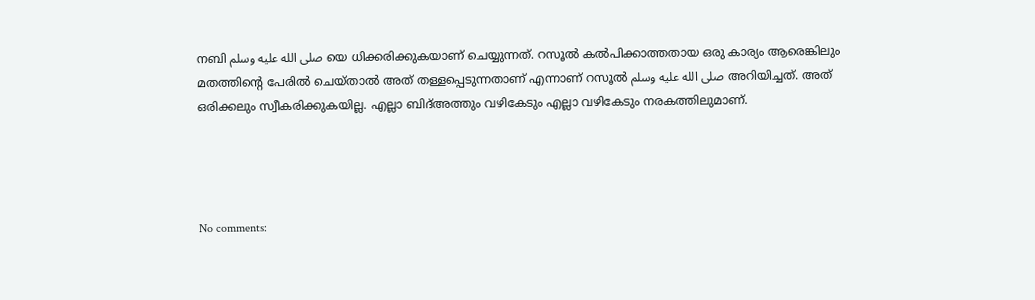നബി صلى الله عليه وسلم യെ ധിക്കരിക്കുകയാണ് ചെയ്യുന്നത്. റസൂല്‍ കല്‍പിക്കാത്തതായ ഒരു കാര്യം ആരെങ്കിലും മതത്തിന്‍റെ പേരില്‍ ചെയ്‌താല്‍ അത് തള്ളപ്പെടുന്നതാണ് എന്നാണ് റസൂല്‍ صلى الله عليه وسلم അറിയിച്ചത്. അത് ഒരിക്കലും സ്വീകരിക്കുകയില്ല. എല്ലാ ബിദ്അത്തും വഴികേടും എല്ലാ വഴികേടും നരകത്തിലുമാണ്.




No comments: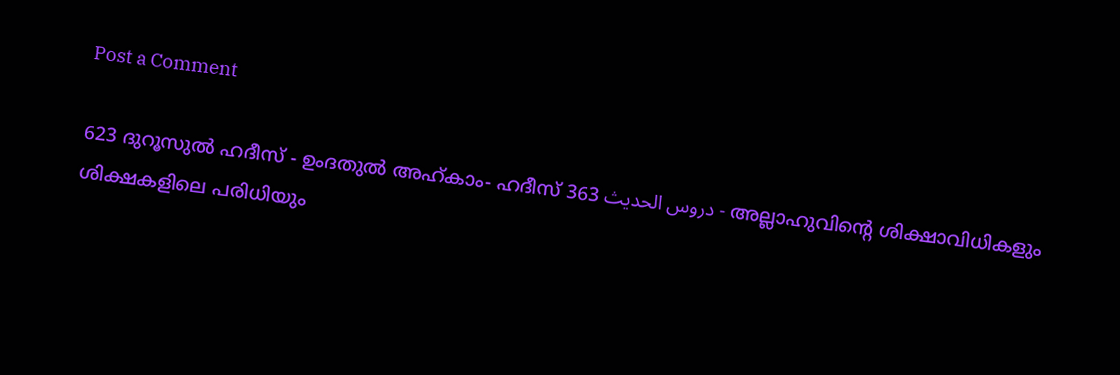Post a Comment

623 ദുറൂസുല്‍ ഹദീസ് - ഉംദതുല്‍ അഹ്കാം- ഹദീസ് 363 دروس الحديث - അല്ലാഹുവിന്‍റെ ശിക്ഷാവിധികളും ശിക്ഷകളിലെ പരിധിയും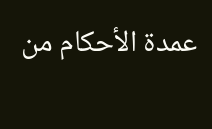عمدة الأحكام من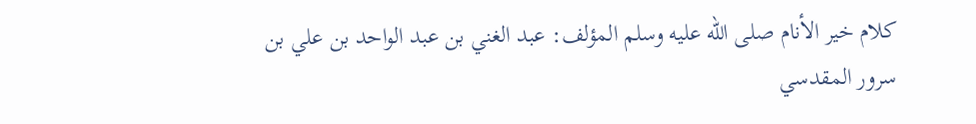كلام خير الأنام صلى الله عليه وسلم المؤلف: عبد الغني بن عبد الواحد بن علي بن سرور المقدسي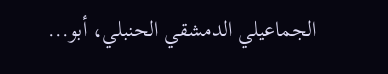الجماعيلي الدمشقي الحنبلي، أبو...